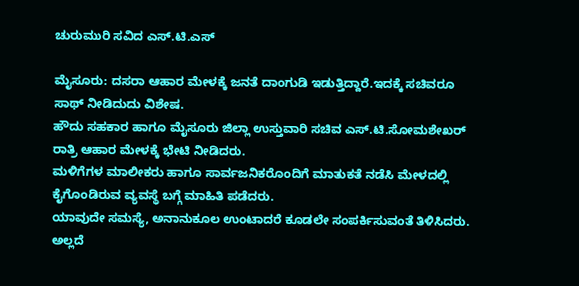ಚುರುಮುರಿ ಸವಿದ ಎಸ್.ಟಿ.ಎಸ್

ಮೈಸೂರು: ದಸರಾ ಆಹಾರ ಮೇಳಕ್ಕೆ ಜನತೆ ದಾಂಗುಡಿ ಇಡುತ್ತಿದ್ದಾರೆ.ಇದಕ್ಕೆ ಸಚಿವರೂ ಸಾಥ್ ನೀಡಿದುದು ವಿಶೇಷ.
ಹೌದು ಸಹಕಾರ ಹಾಗೂ ಮೈಸೂರು ಜಿಲ್ಲಾ ಉಸ್ತುವಾರಿ ಸಚಿವ ಎಸ್.ಟಿ.ಸೋಮಶೇಖರ್ ರಾತ್ರಿ ಆಹಾರ ಮೇಳಕ್ಕೆ ಭೇಟಿ ನೀಡಿದರು.
ಮಳಿಗೆಗಳ ಮಾಲೀಕರು ಹಾಗೂ ಸಾರ್ವಜನಿಕರೊಂದಿಗೆ ಮಾತುಕತೆ ನಡೆಸಿ ಮೇಳದಲ್ಲಿ ಕೈಗೊಂಡಿರುವ ವ್ಯವಸ್ಥೆ ಬಗ್ಗೆ ಮಾಹಿತಿ ಪಡೆದರು.
ಯಾವುದೇ ಸಮಸ್ಯೆ, ಅನಾನುಕೂಲ ಉಂಟಾದರೆ ಕೂಡಲೇ ಸಂಪರ್ಕಿಸುವಂತೆ ತಿಳಿಸಿದರು.
ಅಲ್ಲದೆ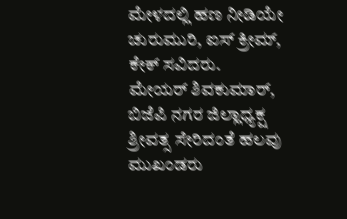ಮೇಳದಲ್ಲಿ ಹಣ ನೀಡಿಯೇ ಚುರುಮುರಿ, ಐಸ್ ಕ್ರೀಮ್, ಕೇಕ್ ಸವಿದರು.
ಮೇಯರ್ ಶಿವಕುಮಾರ್, ಬಿಜೆಪಿ ನಗರ ಜಿಲ್ಲಾಧ್ಯಕ್ಷ ಶ್ರೀವತ್ಸ ಸೇರಿದಂತೆ ಹಲವು ಮುಖಂಡರು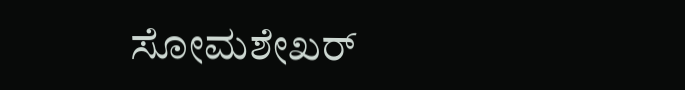ಸೋಮಶೇಖರ್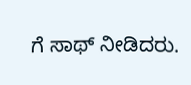ಗೆ ಸಾಥ್ ನೀಡಿದರು.